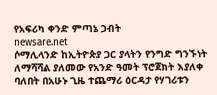የአፍሪካ ቀንድ ምጣኔ ኃብት
newsare.net
ሶማሊላንድ ከኢትዮጵያ ጋር ያላትን የንግድ ግንኙነት ለማሻሻል ያለመው የአንድ ዓመት ፕሮጀክት እያለቀ ባለበት በአሁኑ ጊዜ ተጨማሪ ዕርዳታ የሃገሪቱን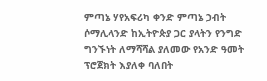ምጣኔ ሃየአፍሪካ ቀንድ ምጣኔ ኃብት
ሶማሊላንድ ከኢትዮጵያ ጋር ያላትን የንግድ ግንኙነት ለማሻሻል ያለመው የአንድ ዓመት ፕሮጀክት እያለቀ ባለበት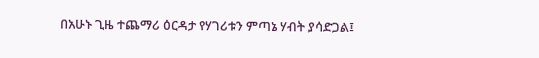በአሁኑ ጊዜ ተጨማሪ ዕርዳታ የሃገሪቱን ምጣኔ ሃብት ያሳድጋል፤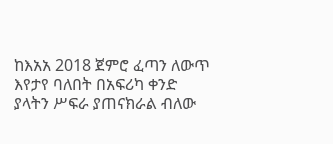ከእአአ 2018 ጀምሮ ፈጣን ለውጥ እየታየ ባለበት በአፍሪካ ቀንድ ያላትን ሥፍራ ያጠናክራል ብለው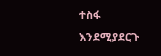ተስፋ እንደሚያደርጉ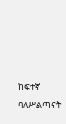ከፍተኛ ባለሥልጣናት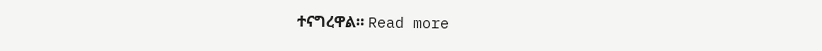ተናግረዋል። Read more